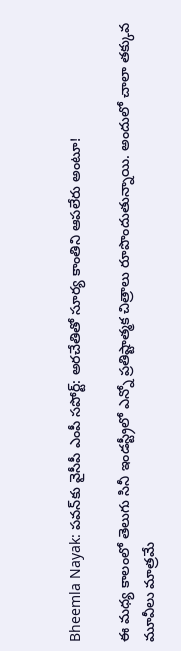Bheemla Nayak: పవన్‌కు వైసీపీ ఎంపీ సపోర్ట్: అరచేతితో సూర్య కాంతిని ఆపలేరు అంటూ!

ఈ మధ్య కాలంలో తెలుగు సినీ ఇండస్ట్రీలో ఎన్నో ప్రతిష్టాత్మక చిత్రాలు రూపొందుతున్నాయి. అందులో చాలా తక్కువ మూవీలు మాత్రమే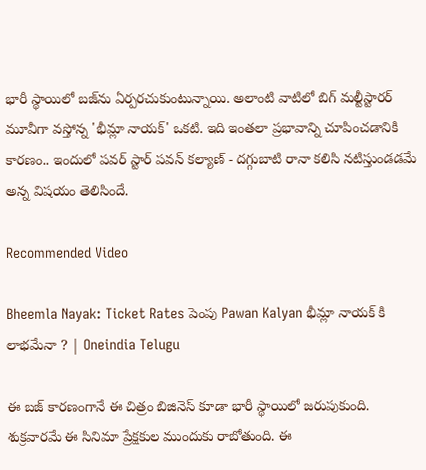భారీ స్థాయిలో బజ్‌ను ఏర్పరచుకుంటున్నాయి. అలాంటి వాటిలో బిగ్ మల్టీస్టారర్ మూవీగా వస్తోన్న 'భీమ్లా నాయక్' ఒకటి. ఇది ఇంతలా ప్రభావాన్ని చూపించడానికి కారణం.. ఇందులో పవర్ స్టార్ పవన్ కల్యాణ్ - దగ్గుబాటి రానా కలిసి నటిస్తుండడమే అన్న విషయం తెలిసిందే.

Recommended Video

Bheemla Nayak: Ticket Rates పెంపు Pawan Kalyan భీమ్లా నాయక్ కి లాభమేనా ? | Oneindia Telugu

ఈ బజ్ కారణంగానే ఈ చిత్రం బిజినెస్ కూడా భారీ స్థాయిలో జరుపుకుంది. శుక్రవారమే ఈ సినిమా ప్రేక్షకుల ముందుకు రాబోతుంది. ఈ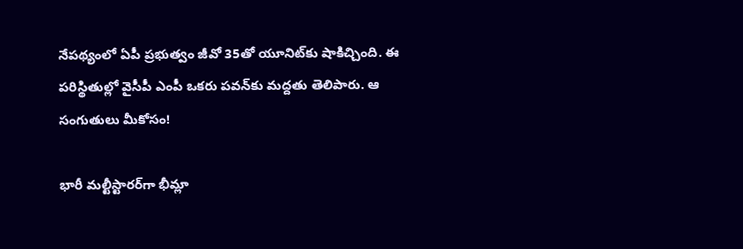నేపథ్యంలో ఏపీ ప్రభుత్వం జీవో 35తో యూనిట్‌కు షాకిచ్చింది. ఈ పరిస్థితుల్లో వైసీపీ ఎంపీ ఒకరు పవన్‌కు మద్దతు తెలిపారు. ఆ సంగుతులు మీకోసం!

భారీ మల్టీస్టారర్‌గా భీమ్లా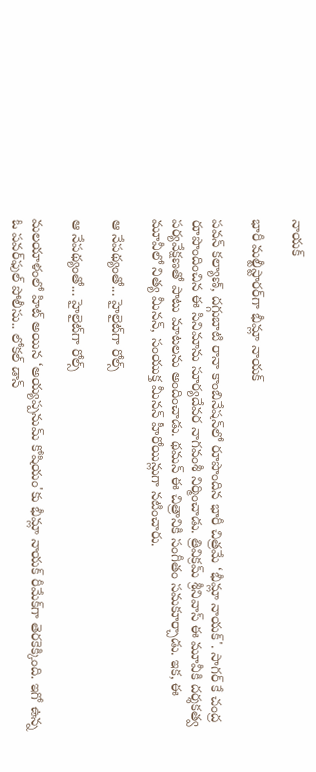నాయక్

భారీ మల్టీస్టారర్‌గా భీమ్లా నాయక్

పవన్ కల్యాణ్, దగ్గుబాటి రానా కాంబినేషన్‌లో రూపొందిన భారీ చిత్రమే ‘భీమ్లా నాయక్'. సాగర్ కే చంద్ర రూపొందించిన ఈ సినిమాను సూర్యదేవర నాగవంశీ నిర్మించాడు. త్రివిక్రమ్ శ్రీనివాస్ ఈ మూవీకి దర్శకత్వ పర్యవేక్షణతో పాటు మాటలను అందించాడు. థమన్ ఈ చిత్రానికి సంగీతం సమకూర్చాడు. ఇక, ఈ మూవీలో నిత్య మీనన్, సంయుక్త మీనన్ హీరోయిన్లుగా నటించారు.

ఆ నేపథ్యంతో... హైలైట్‌గా రోల్స్

ఆ నేపథ్యంతో... హైలైట్‌గా రోల్స్

మలయాళంలో హిట్ అయిన ‘అయ్యప్పనుమ్ కోషియం'కు భీమ్లా నాయక్ రీమేక్‌గా తెరకెక్కింది. ఇగో ఉన్న ఓ పవర్‌ఫుల్ పోలీసు.. లోకల్ డాన్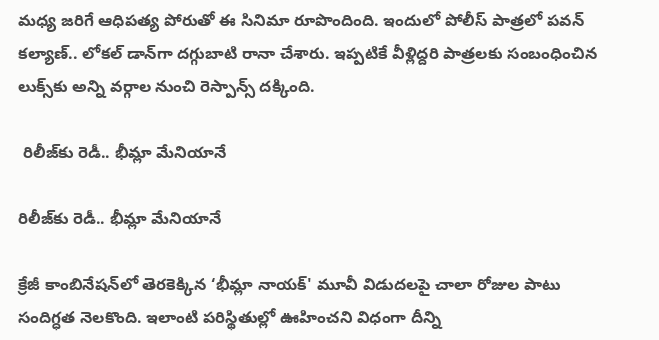మధ్య జరిగే ఆధిపత్య పోరుతో ఈ సినిమా రూపొందింది. ఇందులో పోలీస్ పాత్రలో పవన్ కల్యాణ్.. లోకల్ డాన్‌గా దగ్గుబాటి రానా చేశారు. ఇప్పటికే వీళ్లిద్దరి పాత్రలకు సంబంధించిన లుక్స్‌కు అన్ని వర్గాల నుంచి రెస్పాన్స్ దక్కింది.

 రిలీజ్‌కు రెడీ.. భీమ్లా మేనియానే

రిలీజ్‌కు రెడీ.. భీమ్లా మేనియానే

క్రేజీ కాంబినేషన్‌లో తెరకెక్కిన ‘భీమ్లా నాయక్' మూవీ విడుదలపై చాలా రోజుల పాటు సందిగ్ధత నెలకొంది. ఇలాంటి పరిస్థితుల్లో ఊహించని విధంగా దీన్ని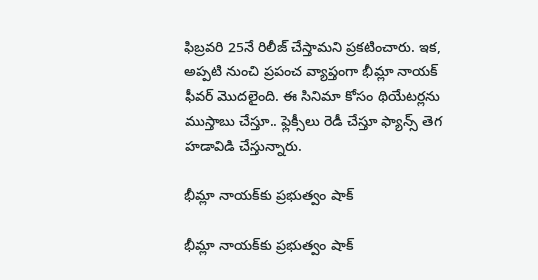ఫిబ్రవరి 25నే రిలీజ్ చేస్తామని ప్రకటించారు. ఇక, అప్పటి నుంచి ప్రపంచ వ్యాప్తంగా భీమ్లా నాయక్ ఫీవర్ మొదలైంది. ఈ సినిమా కోసం థియేటర్లను ముస్తాబు చేస్తూ.. ఫ్లెక్సీలు రెడీ చేస్తూ ఫ్యాన్స్ తెగ హడావిడి చేస్తున్నారు.

భీమ్లా నాయక్‌కు ప్రభుత్వం షాక్

భీమ్లా నాయక్‌కు ప్రభుత్వం షాక్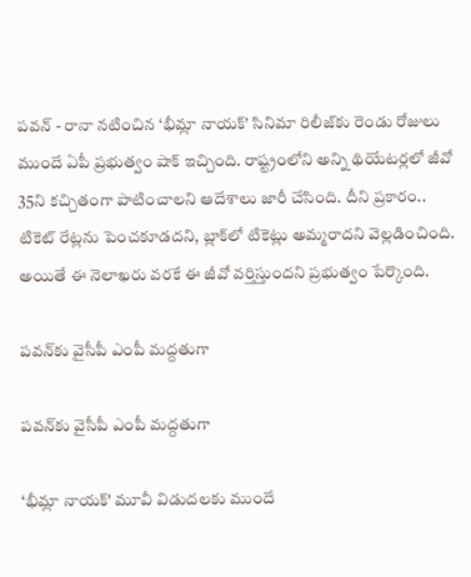పవన్ - రానా నటించిన ‘భీమ్లా నాయక్' సినిమా రిలీజ్‌కు రెండు రోజులు ముందే ఏపీ ప్రభుత్వం షాక్ ఇచ్చింది. రాష్ట్రంలోని అన్ని థియేటర్లలో జీవో 35ని కచ్చితంగా పాటించాలని ఆదేశాలు జారీ చేసింది. దీని ప్రకారం.. టికెట్ రేట్లను పెంచకూడదని, బ్లాక్‌లో టికెట్లు అమ్మరాదని వెల్లడించింది. అయితే ఈ నెలాఖరు వరకే ఈ జీవో వర్తిస్తుందని ప్రభుత్వం పేర్కొంది.

పవన్‌కు వైసీపీ ఎంపీ మద్దతుగా

పవన్‌కు వైసీపీ ఎంపీ మద్దతుగా

‘భీమ్లా నాయక్' మూవీ విడుదలకు ముందే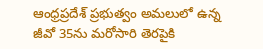ఆంధ్రప్రదేశ్ ప్రభుత్వం అమలులో ఉన్న జీవో 35ను మరోసారి తెరపైకి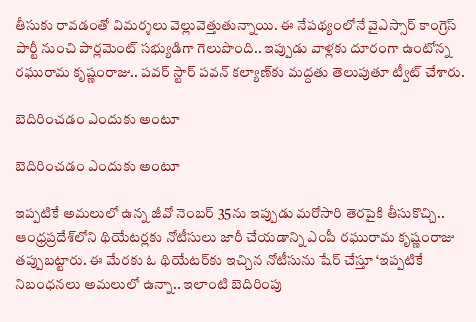తీసుకు రావడంతో విమర్శలు వెల్లువెత్తుతున్నాయి. ఈ నేపథ్యంలోనే వైఎస్సార్ కాంగ్రెస్ పార్టీ నుంచి పార్లమెంట్ సభ్యుడిగా గెలుపొంది.. ఇప్పుడు వాళ్లకు దూరంగా ఉంటోన్న రఘురామ కృష్ణంరాజు.. పవర్ స్టార్ పవన్ కల్యాణ్‌కు మద్దతు తెలుపుతూ ట్వీట్ చేశారు.

బెదిరించడం ఎందుకు అంటూ

బెదిరించడం ఎందుకు అంటూ

ఇప్పటికే అమలులో ఉన్న జీవో నెంబర్ 35ను ఇప్పుడు మరోసారి తెరపైకి తీసుకొచ్చి.. ఆంధ్రప్రదేశ్‌లోని థియేటర్లకు నోటీసులు జారీ చేయడాన్ని ఎంపీ రఘురామ కృష్ణంరాజు తప్పుబట్టారు. ఈ మేరకు ఓ థియేటర్‌కు ఇచ్చిన నోటీసును షేర్ చేస్తూ ‘ఇప్పటికే నిబంధనలు అమలులో ఉన్నా.. ఇలాంటి బెదిరింపు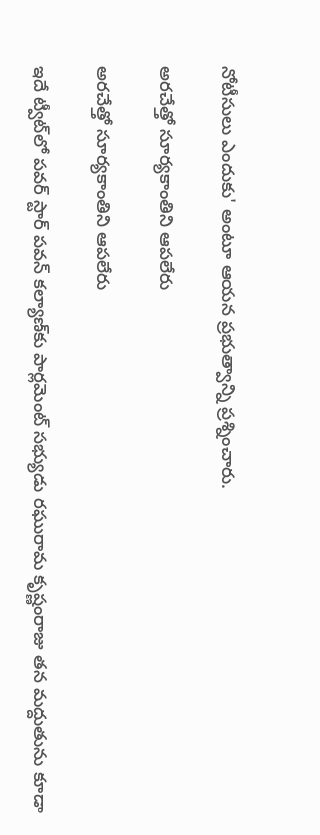నోటీసులు ఎందుకు' అంటూ ఆయన ప్రభుత్వాన్ని ప్రశ్నించారు.

అరచేత్తో సూర్యకాంతిని ఆపలేరు

అరచేత్తో సూర్యకాంతిని ఆపలేరు

ఇదే ట్వీట్‌లో పవర్ స్టార్ పవన్ కల్యాణ్‌కు పార్లమెంట్ సభ్యుడు రఘురామ కృష్ణంరాజు తన మద్దుతును కూడా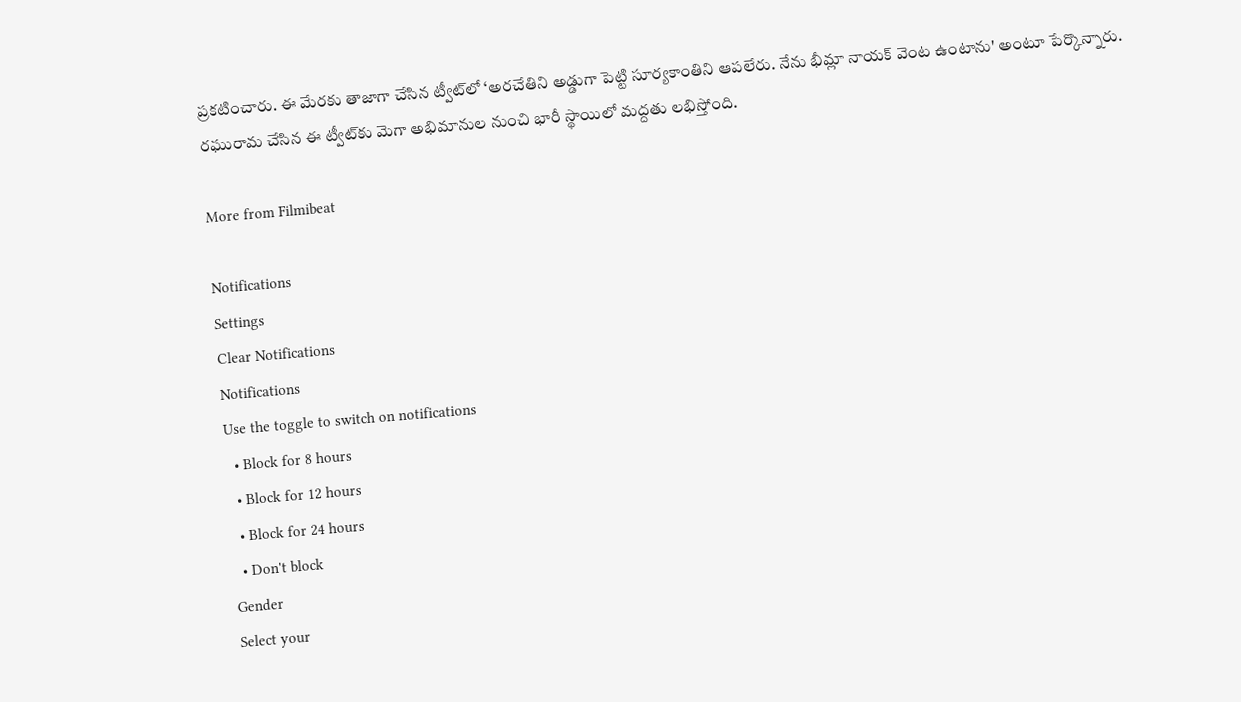ప్రకటించారు. ఈ మేరకు తాజాగా చేసిన ట్వీట్‌లో ‘అరచేతిని అడ్డుగా పెట్టి సూర్యకాంతిని ఆపలేరు. నేను భీమ్లా నాయక్ వెంట ఉంటాను' అంటూ పేర్కొన్నారు. రఘురామ చేసిన ఈ ట్వీట్‌కు మెగా అభిమానుల నుంచి భారీ స్థాయిలో మద్దతు లభిస్తోంది.

More from Filmibeat

Notifications
Settings
Clear Notifications
Notifications
Use the toggle to switch on notifications
  • Block for 8 hours
  • Block for 12 hours
  • Block for 24 hours
  • Don't block
Gender
Select your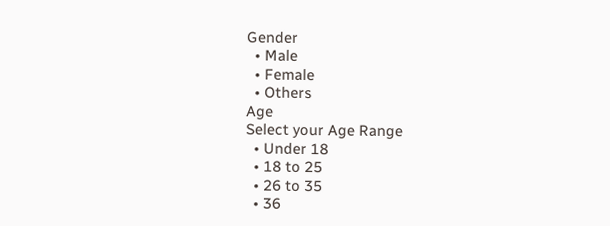Gender
  • Male
  • Female
  • Others
Age
Select your Age Range
  • Under 18
  • 18 to 25
  • 26 to 35
  • 36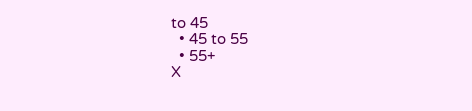to 45
  • 45 to 55
  • 55+
X